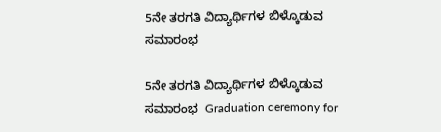5ನೇ ತರಗತಿ ವಿದ್ಯಾರ್ಥಿಗಳ ಬಿಳ್ಕೊಡುವ ಸಮಾರಂಭ

5ನೇ ತರಗತಿ ವಿದ್ಯಾರ್ಥಿಗಳ ಬಿಳ್ಕೊಡುವ ಸಮಾರಂಭ  Graduation ceremony for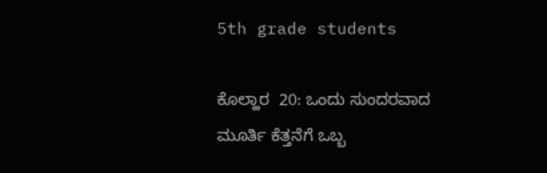5th grade students

ಕೊಲ್ಹಾರ  20: ಒಂದು ಸುಂದರವಾದ ಮೂರ್ತಿ ಕೆತ್ತನೆಗೆ ಒಬ್ಬ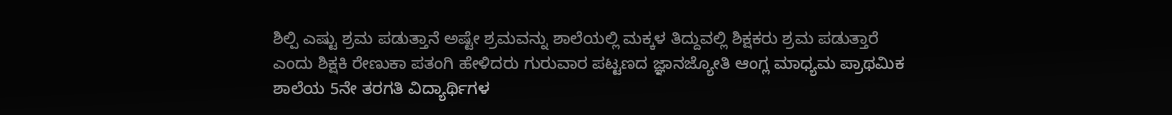ಶಿಲ್ಪಿ ಎಷ್ಟು ಶ್ರಮ ಪಡುತ್ತಾನೆ ಅಷ್ಟೇ ಶ್ರಮವನ್ನು ಶಾಲೆಯಲ್ಲಿ ಮಕ್ಕಳ ತಿದ್ದುವಲ್ಲಿ ಶಿಕ್ಷಕರು ಶ್ರಮ ಪಡುತ್ತಾರೆ ಎಂದು ಶಿಕ್ಷಕಿ ರೇಣುಕಾ ಪತಂಗಿ ಹೇಳಿದರು ಗುರುವಾರ ಪಟ್ಟಣದ ಜ್ಞಾನಜ್ಯೋತಿ ಆಂಗ್ಲ ಮಾಧ್ಯಮ ಪ್ರಾಥಮಿಕ ಶಾಲೆಯ 5ನೇ ತರಗತಿ ವಿದ್ಯಾರ್ಥಿಗಳ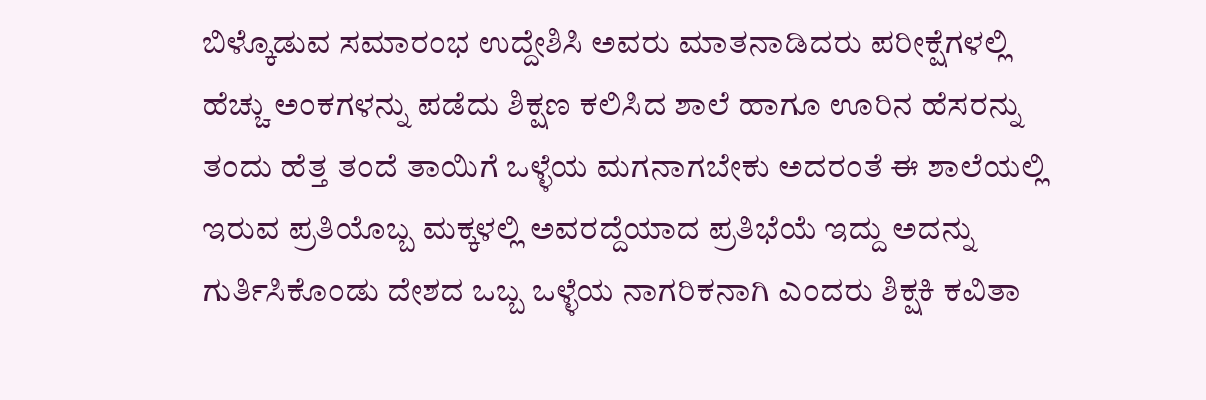ಬಿಳ್ಕೊಡುವ ಸಮಾರಂಭ ಉದ್ದೇಶಿಸಿ ಅವರು ಮಾತನಾಡಿದರು ಪರೀಕ್ಷೆಗಳಲ್ಲಿ ಹೆಚ್ಚು ಅಂಕಗಳನ್ನು ಪಡೆದು ಶಿಕ್ಷಣ ಕಲಿಸಿದ ಶಾಲೆ ಹಾಗೂ ಊರಿನ ಹೆಸರನ್ನು ತಂದು ಹೆತ್ತ ತಂದೆ ತಾಯಿಗೆ ಒಳ್ಳೆಯ ಮಗನಾಗಬೇಕು ಅದರಂತೆ ಈ ಶಾಲೆಯಲ್ಲಿ ಇರುವ ಪ್ರತಿಯೊಬ್ಬ ಮಕ್ಕಳಲ್ಲಿ ಅವರದ್ದೆಯಾದ ಪ್ರತಿಭೆಯೆ ಇದ್ದು ಅದನ್ನು ಗುರ್ತಿಸಿಕೊಂಡು ದೇಶದ ಒಬ್ಬ ಒಳ್ಳೆಯ ನಾಗರಿಕನಾಗಿ ಎಂದರು ಶಿಕ್ಷಕಿ ಕವಿತಾ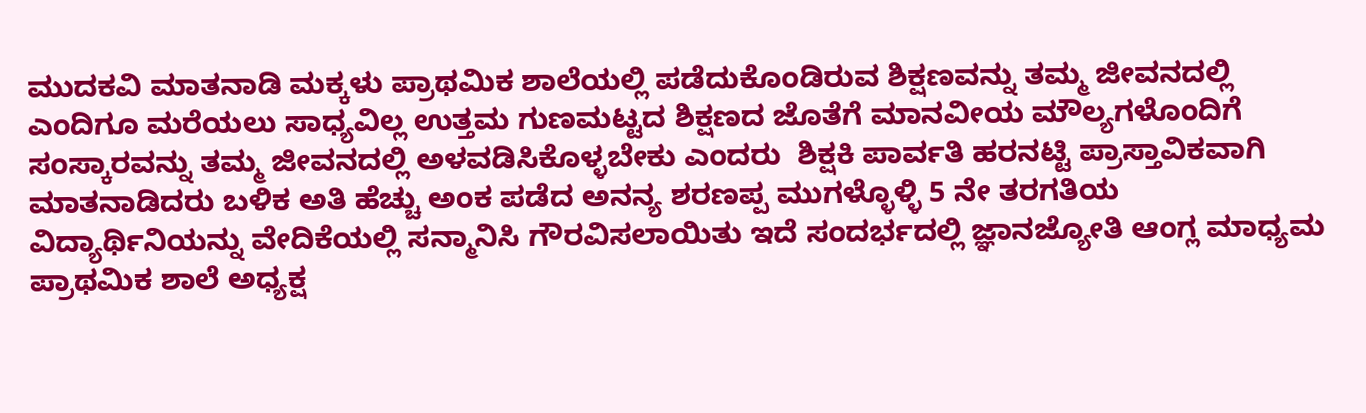ಮುದಕವಿ ಮಾತನಾಡಿ ಮಕ್ಕಳು ಪ್ರಾಥಮಿಕ ಶಾಲೆಯಲ್ಲಿ ಪಡೆದುಕೊಂಡಿರುವ ಶಿಕ್ಷಣವನ್ನು ತಮ್ಮ ಜೀವನದಲ್ಲಿ ಎಂದಿಗೂ ಮರೆಯಲು ಸಾಧ್ಯವಿಲ್ಲ ಉತ್ತಮ ಗುಣಮಟ್ಟದ ಶಿಕ್ಷಣದ ಜೊತೆಗೆ ಮಾನವೀಯ ಮೌಲ್ಯಗಳೊಂದಿಗೆ ಸಂಸ್ಕಾರವನ್ನು ತಮ್ಮ ಜೀವನದಲ್ಲಿ ಅಳವಡಿಸಿಕೊಳ್ಳಬೇಕು ಎಂದರು  ಶಿಕ್ಷಕಿ ಪಾರ್ವತಿ ಹರನಟ್ಟಿ ಪ್ರಾಸ್ತಾವಿಕವಾಗಿ ಮಾತನಾಡಿದರು ಬಳಿಕ ಅತಿ ಹೆಚ್ಚು ಅಂಕ ಪಡೆದ ಅನನ್ಯ ಶರಣಪ್ಪ ಮುಗಳ್ಳೊಳ್ಳಿ 5 ನೇ ತರಗತಿಯ ವಿದ್ಯಾರ್ಥಿನಿಯನ್ನು ವೇದಿಕೆಯಲ್ಲಿ ಸನ್ಮಾನಿಸಿ ಗೌರವಿಸಲಾಯಿತು ಇದೆ ಸಂದರ್ಭದಲ್ಲಿ ಜ್ಞಾನಜ್ಯೋತಿ ಆಂಗ್ಲ ಮಾಧ್ಯಮ ಪ್ರಾಥಮಿಕ ಶಾಲೆ ಅಧ್ಯಕ್ಷ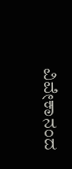ವಿವೇಕಾನಂದ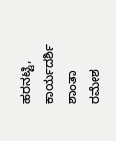ಹರನಟ್ಟಿ, ಕಾರ್ಯದರ್ಶಿ ಶಾಂತಾ ರಮೇಶ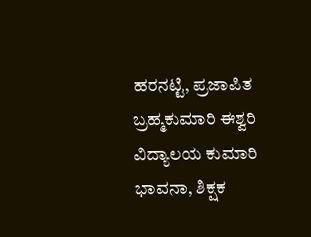ಹರನಟ್ಟಿ, ಪ್ರಜಾಪಿತ ಬ್ರಹ್ಮಕುಮಾರಿ ಈಶ್ವರಿ ವಿದ್ಯಾಲಯ ಕುಮಾರಿ ಭಾವನಾ, ಶಿಕ್ಷಕ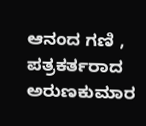ಆನಂದ ಗಣಿ , ಪತ್ರಕರ್ತರಾದ ಅರುಣಕುಮಾರ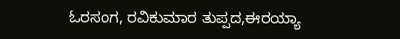ಓರಸಂಗ, ರವಿಕುಮಾರ ತುಪ್ಪದ,ಈರಯ್ಯಾ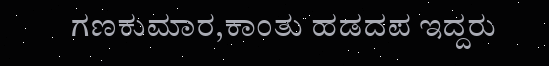ಗಣಕುಮಾರ,ಕಾಂತು ಹಡದಪ ಇದ್ದರು